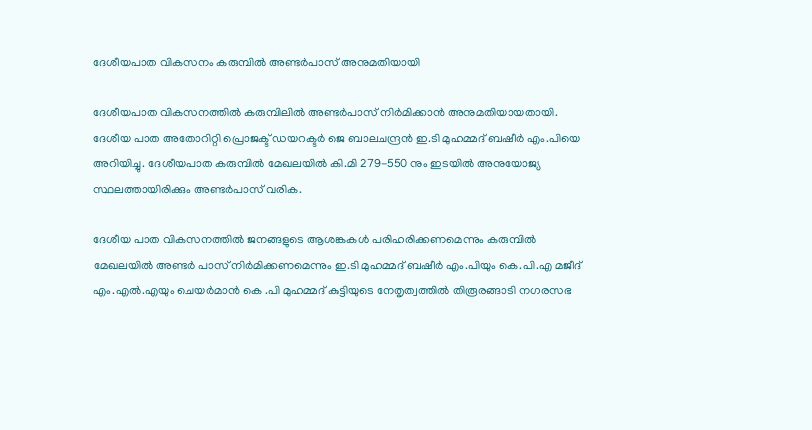ദേശീയപാത വികസനം കരുമ്പില്‍ അണ്ടര്‍പാസ് അനുമതിയായി

ദേശീയപാത വികസനത്തില്‍ കരുമ്പിലില്‍ അണ്ടര്‍പാസ് നിര്‍മിക്കാന്‍ അനുമതിയായതായി. ദേശീയ പാത അതോറിറ്റി പ്രൊജക്ട് ഡയറക്ടര്‍ ജെ ബാലചന്ദ്രന്‍ ഇ.ടി മുഹമ്മദ് ബഷീര്‍ എം.പിയെ അറിയിച്ചു. ദേശീയപാത കരുമ്പില്‍ മേഖലയില്‍ കി.മി 279-550 നും ഇടയില്‍ അനുയോജ്യ സ്ഥലത്തായിരിക്കും അണ്ടര്‍പാസ് വരിക.

ദേശീയ പാത വികസനത്തില്‍ ജനങ്ങളുടെ ആശങ്കകള്‍ പരിഹരിക്കണമെന്നും കരുമ്പില്‍ മേഖലയില്‍ അണ്ടര്‍ പാസ് നിര്‍മിക്കണമെന്നും ഇ.ടി മുഹമ്മദ് ബഷീര്‍ എം.പിയും കെ.പി.എ മജീദ് എം.എല്‍.എയും ചെയര്‍മാന്‍ കെ .പി മുഹമ്മദ് കുട്ടിയുടെ നേതൃത്വത്തില്‍ തിരൂരങ്ങാടി നഗരസഭ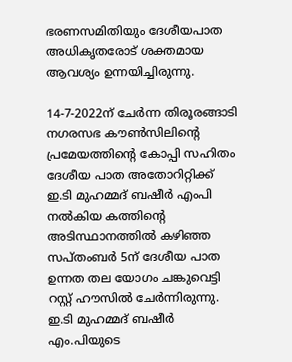ഭരണസമിതിയും ദേശീയപാത അധികൃതരോട് ശക്തമായ ആവശ്യം ഉന്നയിച്ചിരുന്നു.

14-7-2022ന് ചേര്‍ന്ന തിരൂരങ്ങാടി നഗരസഭ കൗണ്‍സിലിന്റെ പ്രമേയത്തിന്റെ കോപ്പി സഹിതം ദേശീയ പാത അതോറിറ്റിക്ക് ഇ.ടി മുഹമ്മദ് ബഷീര്‍ എംപി നല്‍കിയ കത്തിന്റെ അടിസ്ഥാനത്തില്‍ കഴിഞ്ഞ സപ്തംബര്‍ 5ന് ദേശീയ പാത ഉന്നത തല യോഗം ചങ്കുവെട്ടി റസ്റ്റ് ഹൗസില്‍ ചേര്‍ന്നിരുന്നു. ഇ.ടി മുഹമ്മദ് ബഷീര്‍ എം.പിയുടെ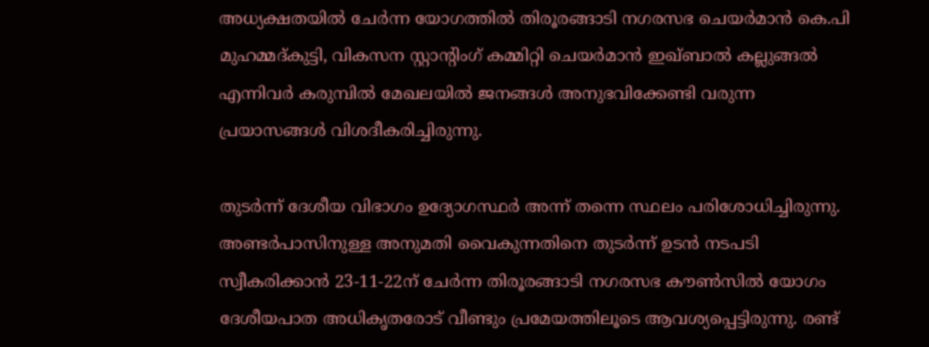അധ്യക്ഷതയില്‍ ചേര്‍ന്ന യോഗത്തില്‍ തിരൂരങ്ങാടി നഗരസഭ ചെയര്‍മാന്‍ കെ.പി മുഹമ്മദ്കുട്ടി, വികസന സ്റ്റാന്റിംഗ് കമ്മിറ്റി ചെയര്‍മാന്‍ ഇഖ്ബാല്‍ കല്ലുങ്ങല്‍ എന്നിവര്‍ കരുമ്പില്‍ മേഖലയില്‍ ജനങ്ങള്‍ അനുഭവിക്കേണ്ടി വരുന്ന പ്രയാസങ്ങള്‍ വിശദീകരിച്ചിരുന്നു.

തുടര്‍ന്ന് ദേശീയ വിഭാഗം ഉദ്യോഗസ്ഥര്‍ അന്ന് തന്നെ സ്ഥലം പരിശോധിച്ചിരുന്നു. അണ്ടര്‍പാസിനുള്ള അനുമതി വൈകുന്നതിനെ തുടര്‍ന്ന് ഉടന്‍ നടപടി സ്വീകരിക്കാന്‍ 23-11-22ന് ചേര്‍ന്ന തിരൂരങ്ങാടി നഗരസഭ കൗണ്‍സില്‍ യോഗം ദേശീയപാത അധികൃതരോട് വീണ്ടും പ്രമേയത്തിലൂടെ ആവശ്യപ്പെട്ടിരുന്നു. രണ്ട്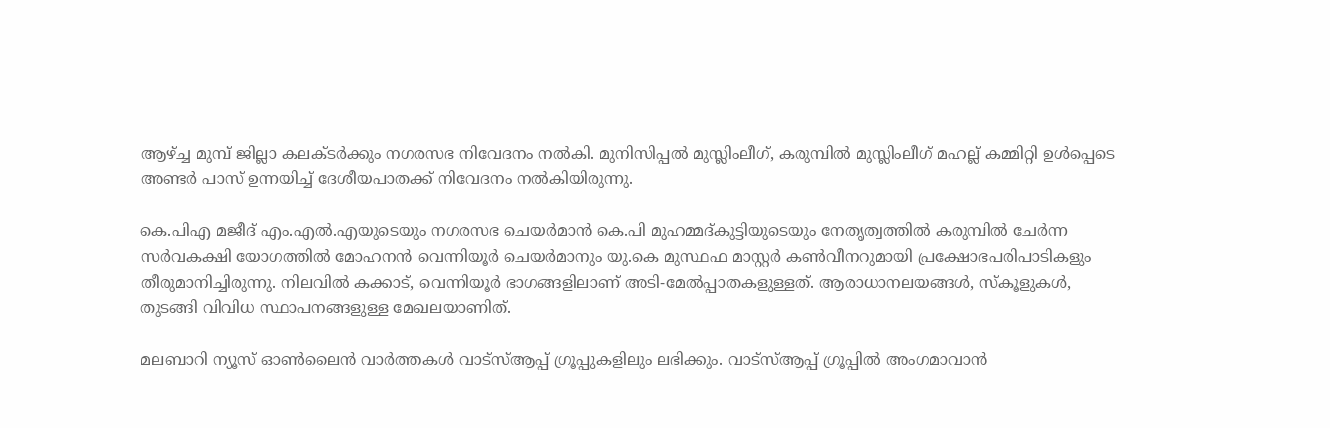ആഴ്ച്ച മുമ്പ് ജില്ലാ കലക്ടര്‍ക്കും നഗരസഭ നിവേദനം നല്‍കി. മുനിസിപ്പല്‍ മുസ്ലിംലീഗ്, കരുമ്പില്‍ മുസ്ലിംലീഗ് മഹല്ല് കമ്മിറ്റി ഉള്‍പ്പെടെ അണ്ടര്‍ പാസ് ഉന്നയിച്ച് ദേശീയപാതക്ക് നിവേദനം നല്‍കിയിരുന്നു.

കെ.പിഎ മജീദ് എം.എല്‍.എയുടെയും നഗരസഭ ചെയര്‍മാന്‍ കെ.പി മുഹമ്മദ്കുട്ടിയുടെയും നേതൃത്വത്തില്‍ കരുമ്പില്‍ ചേര്‍ന്ന സര്‍വകക്ഷി യോഗത്തില്‍ മോഹനന്‍ വെന്നിയൂര്‍ ചെയര്‍മാനും യു.കെ മുസ്ഥഫ മാസ്റ്റര്‍ കണ്‍വീനറുമായി പ്രക്ഷോഭപരിപാടികളും തീരുമാനിച്ചിരുന്നു. നിലവില്‍ കക്കാട്, വെന്നിയൂര്‍ ഭാഗങ്ങളിലാണ് അടി-മേല്‍പ്പാതകളുള്ളത്. ആരാധാനലയങ്ങള്‍, സ്‌കൂളുകള്‍, തുടങ്ങി വിവിധ സ്ഥാപനങ്ങളുള്ള മേഖലയാണിത്.

മലബാറി ന്യൂസ് ഓണ്‍ലൈന്‍ വാര്‍ത്തകള്‍ വാട്‌സ്ആപ്പ് ഗ്രൂപ്പുകളിലും ലഭിക്കും. വാട്‌സ്ആപ്പ് ഗ്രൂപ്പില്‍ അംഗമാവാന്‍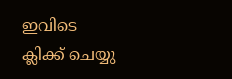ഇവിടെ ക്ലിക്ക് ചെയ്യു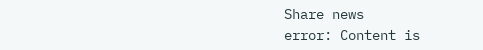Share news
error: Content is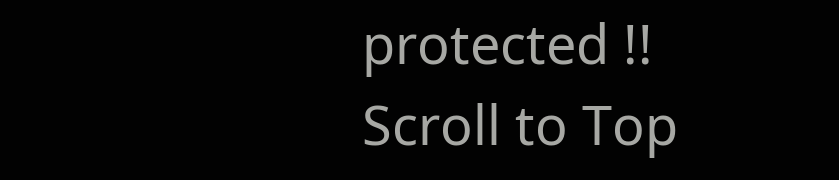protected !!
Scroll to Top